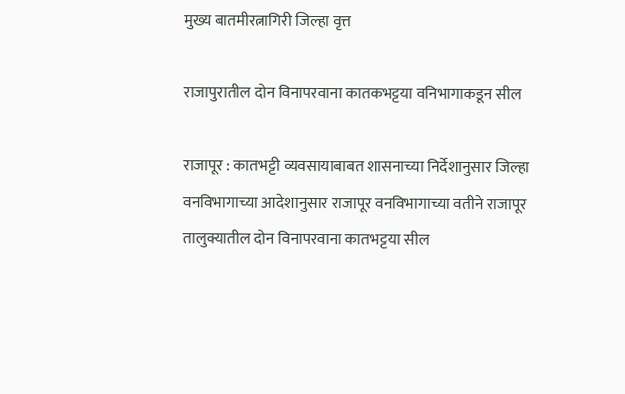मुख्य बातमीरत्नागिरी जिल्हा वृत्त

राजापुरातील दोन विनापरवाना कातकभट्टया वनिभागाकडून सील

राजापूर : कातभट्टी व्यवसायाबाबत शासनाच्या निर्देशानुसार जिल्हा वनविभागाच्या आदेशानुसार राजापूर वनविभागाच्या वतीने राजापूर तालुक्यातील दोन विनापरवाना कातभट्टया सील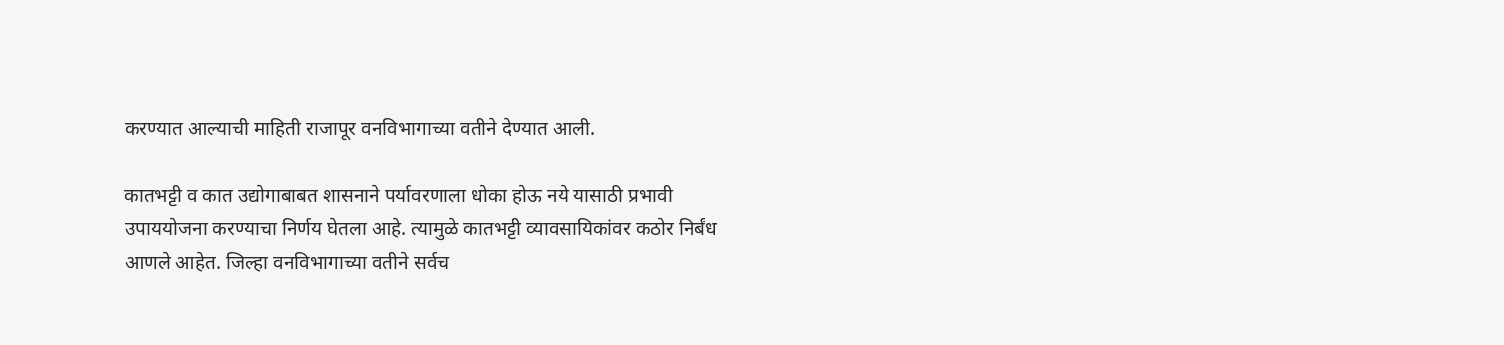करण्यात आल्याची माहिती राजापूर वनविभागाच्या वतीने देण्यात आली.

कातभट्टी व कात उद्योगाबाबत शासनाने पर्यावरणाला धोका होऊ नये यासाठी प्रभावी उपाययोजना करण्याचा निर्णय घेतला आहे. त्यामुळे कातभट्टी व्यावसायिकांवर कठोर निर्बंध आणले आहेत. जिल्हा वनविभागाच्या वतीने सर्वच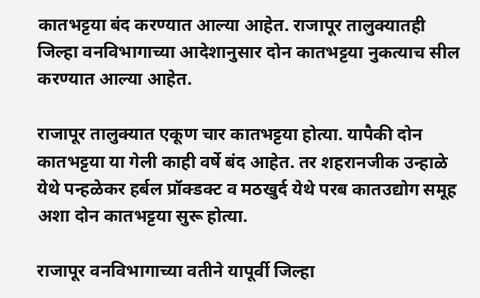कातभट्टया बंद करण्यात आल्या आहेत. राजापूर तालुक्यातही जिल्हा वनविभागाच्या आदेशानुसार दोन कातभट्टया नुकत्याच सील करण्यात आल्या आहेत.

राजापूर तालुक्यात एकूण चार कातभट्टया होत्या. यापैकी दोन कातभट्टया या गेली काही वर्षे बंद आहेत. तर शहरानजीक उन्हाळे येथे पन्हळेकर हर्बल प्रॉक्डक्ट व मठखुर्द येथे परब कातउद्योग समूह अशा दोन कातभट्टया सुरू होत्या.

राजापूर वनविभागाच्या वतीने यापूर्वी जिल्हा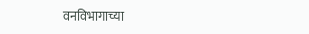वनविभागाच्या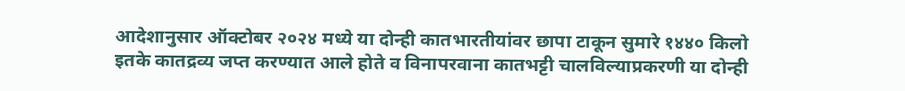आदेशानुसार ऑक्टोबर २०२४ मध्ये या दोन्ही कातभारतीयांवर छापा टाकून सुमारे १४४० किलो इतके कातद्रव्य जप्त करण्यात आले होते व विनापरवाना कातभट्टी चालविल्याप्रकरणी या दोन्ही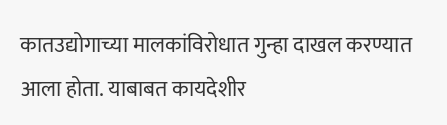कातउद्योगाच्या मालकांविरोधात गुन्हा दाखल करण्यात आला होता. याबाबत कायदेशीर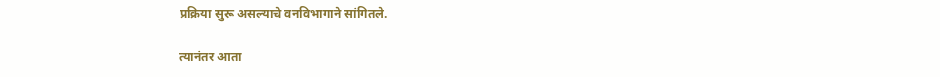प्रक्रिया सुरू असल्याचे वनविभागाने सांगितले.

त्यानंतर आता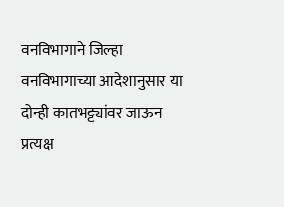वनविभागाने जिल्हा वनविभागाच्या आदेशानुसार या दोन्ही कातभट्ट्यांवर जाऊन प्रत्यक्ष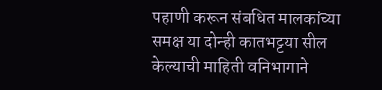पहाणी करून संबधित मालकांच्या समक्ष या दोन्ही कातभट्टया सील केल्याची माहिती वनिभागाने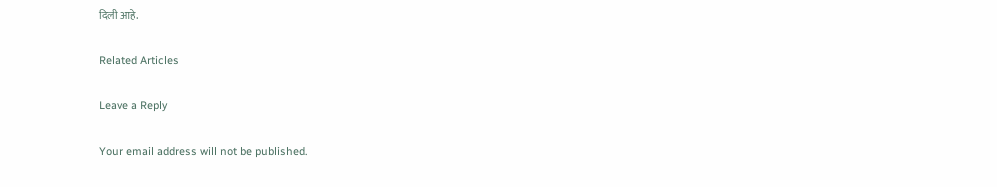दिली आहे.

Related Articles

Leave a Reply

Your email address will not be published.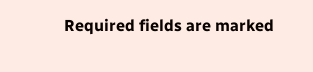Required fields are marked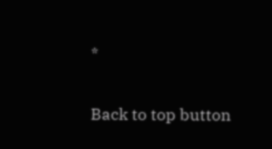*

Back to top button